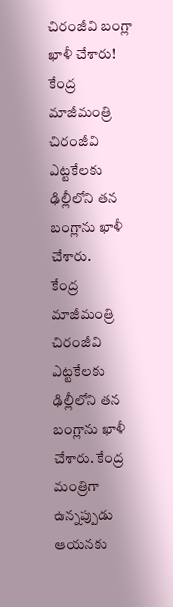చిరంజీవి బంగ్లా ఖాళీ చేశారు!
కేంద్ర మాజీమంత్రి చిరంజీవి ఎట్టకేలకు ఢిల్లీలోని తన బంగ్లాను ఖాళీ చేశారు.
కేంద్ర మాజీమంత్రి చిరంజీవి ఎట్టకేలకు ఢిల్లీలోని తన బంగ్లాను ఖాళీ చేశారు. కేంద్ర మంత్రిగా ఉన్నప్పుడు ఆయనకు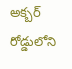అక్బర్ రోడ్డులోని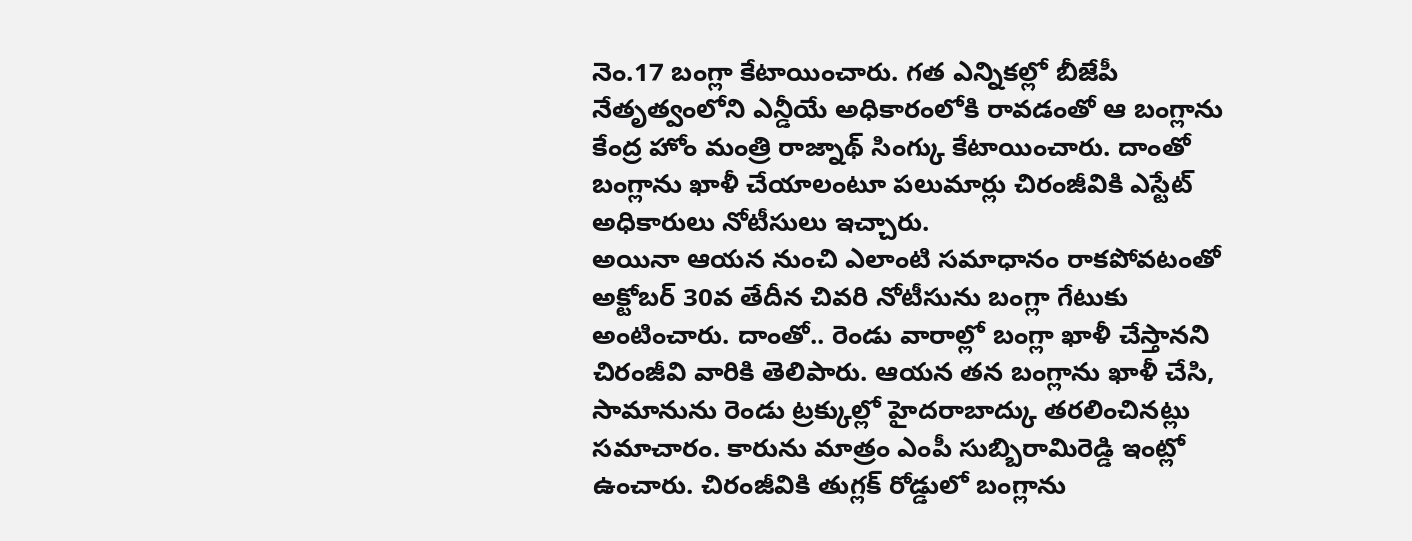నెం.17 బంగ్లా కేటాయించారు. గత ఎన్నికల్లో బీజేపీ నేతృత్వంలోని ఎన్డీయే అధికారంలోకి రావడంతో ఆ బంగ్లాను కేంద్ర హోం మంత్రి రాజ్నాథ్ సింగ్కు కేటాయించారు. దాంతో బంగ్లాను ఖాళీ చేయాలంటూ పలుమార్లు చిరంజీవికి ఎస్టేట్ అధికారులు నోటీసులు ఇచ్చారు.
అయినా ఆయన నుంచి ఎలాంటి సమాధానం రాకపోవటంతో అక్టోబర్ 30వ తేదీన చివరి నోటీసును బంగ్లా గేటుకు అంటించారు. దాంతో.. రెండు వారాల్లో బంగ్లా ఖాళీ చేస్తానని చిరంజీవి వారికి తెలిపారు. ఆయన తన బంగ్లాను ఖాళీ చేసి, సామానును రెండు ట్రక్కుల్లో హైదరాబాద్కు తరలించినట్లు సమాచారం. కారును మాత్రం ఎంపీ సుబ్బిరామిరెడ్డి ఇంట్లో ఉంచారు. చిరంజీవికి తుగ్లక్ రోడ్డులో బంగ్లాను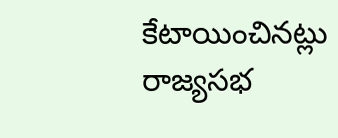కేటాయించినట్లు రాజ్యసభ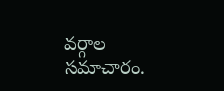వర్గాల సమాచారం.